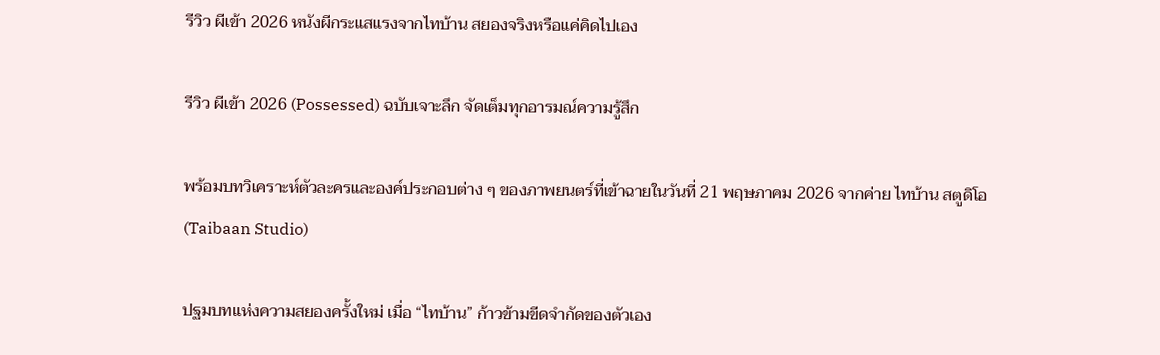รีวิว ผีเข้า 2026 หนังผีกระแสแรงจากไทบ้าน สยองจริงหรือแค่คิดไปเอง

รีวิว ผีเข้า 2026 (Possessed) ฉบับเจาะลึก จัดเต็มทุกอารมณ์ความรู้สึก

พร้อมบทวิเคราะห์ตัวละครและองค์ประกอบต่าง ๆ ของภาพยนตร์ที่เข้าฉายในวันที่ 21 พฤษภาคม 2026 จากค่าย ไทบ้าน สตูดิโอ (Taibaan Studio)

ปฐมบทแห่งความสยองครั้งใหม่ เมื่อ “ไทบ้าน” ก้าวข้ามขีดจำกัดของตัวเอง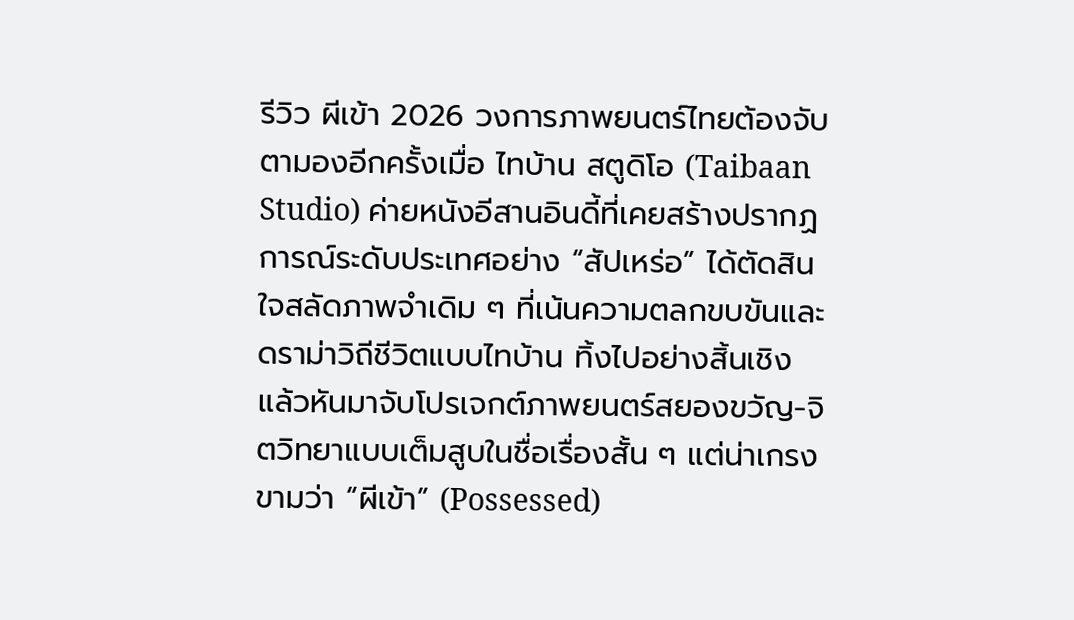รีวิว ผีเข้า 2026 วงการภาพยนตร์ไทยต้องจับตามองอีกครั้งเมื่อ ไทบ้าน สตูดิโอ (Taibaan Studio) ค่ายหนังอีสานอินดี้ที่เคยสร้างปรากฏการณ์ระดับประเทศอย่าง “สัปเหร่อ” ได้ตัดสินใจสลัดภาพจำเดิม ๆ ที่เน้นความตลกขบขันและดราม่าวิถีชีวิตแบบไทบ้าน ทิ้งไปอย่างสิ้นเชิง แล้วหันมาจับโปรเจกต์ภาพยนตร์สยองขวัญ-จิตวิทยาแบบเต็มสูบในชื่อเรื่องสั้น ๆ แต่น่าเกรงขามว่า “ผีเข้า” (Possessed)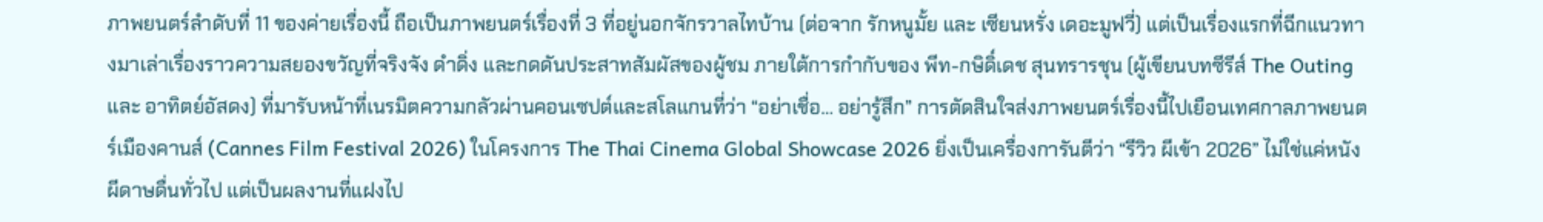ภาพยนตร์ลำดับที่ 11 ของค่ายเรื่องนี้ ถือเป็นภาพยนตร์เรื่องที่ 3 ที่อยู่นอกจักรวาลไทบ้าน (ต่อจาก รักหนูมั้ย และ เซียนหรั่ง เดอะมูฟวี่) แต่เป็นเรื่องแรกที่ฉีกแนวทางมาเล่าเรื่องราวความสยองขวัญที่จริงจัง ดำดิ่ง และกดดันประสาทสัมผัสของผู้ชม ภายใต้การกำกับของ พีท-กษิดิ์เดช สุนทรารชุน (ผู้เขียนบทซีรีส์ The Outing และ อาทิตย์อัสดง) ที่มารับหน้าที่เนรมิตความกลัวผ่านคอนเซปต์และสโลแกนที่ว่า “อย่าเชื่อ… อย่ารู้สึก” การตัดสินใจส่งภาพยนตร์เรื่องนี้ไปเยือนเทศกาลภาพยนตร์เมืองคานส์ (Cannes Film Festival 2026) ในโครงการ The Thai Cinema Global Showcase 2026 ยิ่งเป็นเครื่องการันตีว่า “รีวิว ผีเข้า 2026” ไม่ใช่แค่หนังผีดาษดื่นทั่วไป แต่เป็นผลงานที่แฝงไป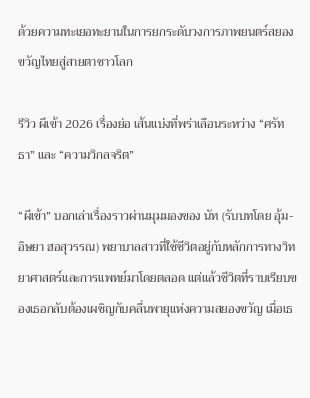ด้วยความทะเยอทะยานในการยกระดับวงการภาพยนตร์สยองขวัญไทยสู่สายตาชาวโลก

รีวิว ผีเข้า 2026 เรื่องย่อ เส้นแบ่งที่พร่าเลือนระหว่าง “ศรัทธา” และ “ความวิกลจริต”

“ผีเข้า” บอกเล่าเรื่องราวผ่านมุมมองของ นัท (รับบทโดย อุ้ม-อิษยา ฮอสุวรรณ) พยาบาลสาวที่ใช้ชีวิตอยู่กับหลักการทางวิทยาศาสตร์และการแพทย์มาโดยตลอด แต่แล้วชีวิตที่ราบเรียบของเธอกลับต้องเผชิญกับคลื่นพายุแห่งความสยองขวัญ เมื่อเธ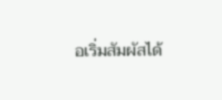อเริ่มสัมผัสได้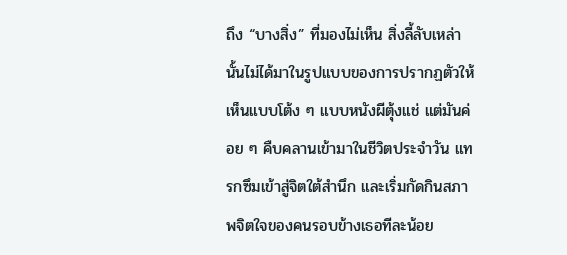ถึง “บางสิ่ง” ที่มองไม่เห็น สิ่งลี้ลับเหล่านั้นไม่ได้มาในรูปแบบของการปรากฏตัวให้เห็นแบบโต้ง ๆ แบบหนังผีตุ้งแช่ แต่มันค่อย ๆ คืบคลานเข้ามาในชีวิตประจำวัน แทรกซึมเข้าสู่จิตใต้สำนึก และเริ่มกัดกินสภาพจิตใจของคนรอบข้างเธอทีละน้อย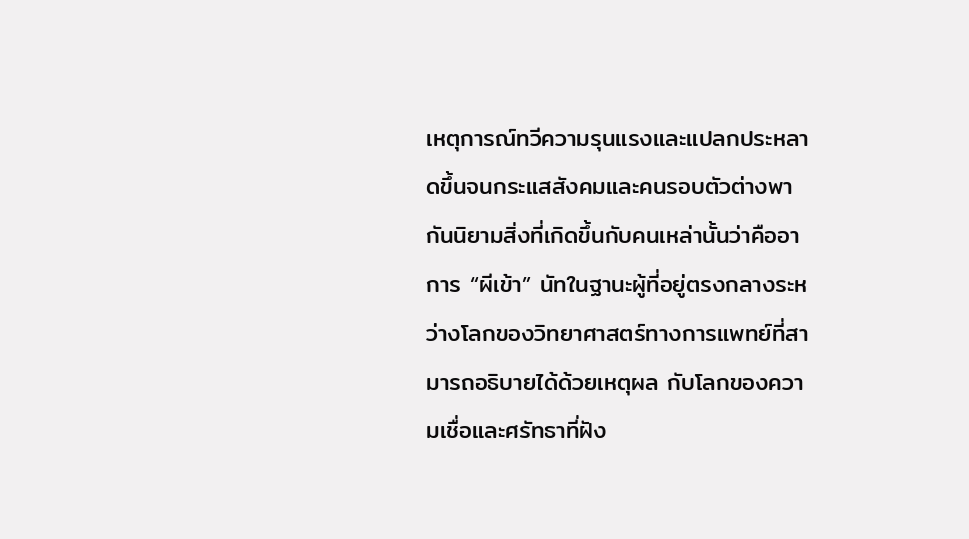เหตุการณ์ทวีความรุนแรงและแปลกประหลาดขึ้นจนกระแสสังคมและคนรอบตัวต่างพากันนิยามสิ่งที่เกิดขึ้นกับคนเหล่านั้นว่าคืออาการ “ผีเข้า” นัทในฐานะผู้ที่อยู่ตรงกลางระหว่างโลกของวิทยาศาสตร์ทางการแพทย์ที่สามารถอธิบายได้ด้วยเหตุผล กับโลกของความเชื่อและศรัทธาที่ฝัง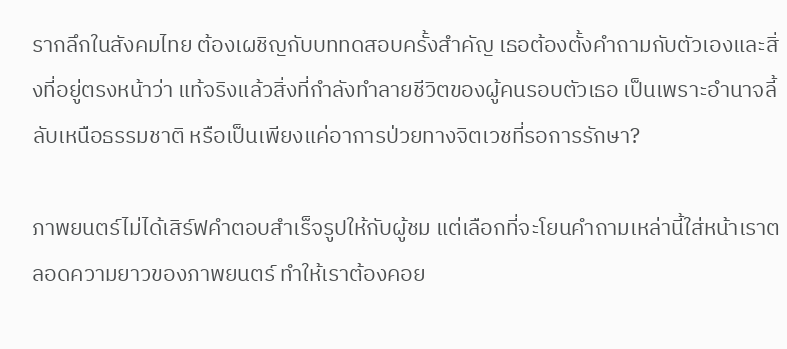รากลึกในสังคมไทย ต้องเผชิญกับบททดสอบครั้งสำคัญ เธอต้องตั้งคำถามกับตัวเองและสิ่งที่อยู่ตรงหน้าว่า แท้จริงแล้วสิ่งที่กำลังทำลายชีวิตของผู้คนรอบตัวเธอ เป็นเพราะอำนาจลี้ลับเหนือธรรมชาติ หรือเป็นเพียงแค่อาการป่วยทางจิตเวชที่รอการรักษา?

ภาพยนตร์ไม่ได้เสิร์ฟคำตอบสำเร็จรูปให้กับผู้ชม แต่เลือกที่จะโยนคำถามเหล่านี้ใส่หน้าเราตลอดความยาวของภาพยนตร์ ทำให้เราต้องคอย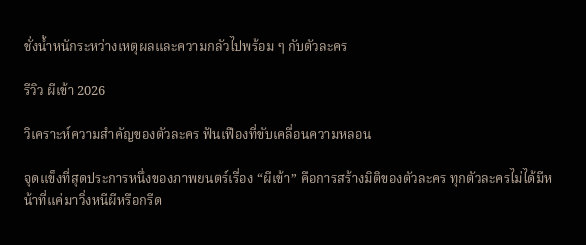ชั่งน้ำหนักระหว่างเหตุผลและความกลัวไปพร้อม ๆ กับตัวละคร

รีวิว ผีเข้า 2026

วิเคราะห์ความสำคัญของตัวละคร ฟันเฟืองที่ขับเคลื่อนความหลอน

จุดแข็งที่สุดประการหนึ่งของภาพยนตร์เรื่อง “ผีเข้า” คือการสร้างมิติของตัวละคร ทุกตัวละครไม่ได้มีหน้าที่แค่มาวิ่งหนีผีหรือกรีด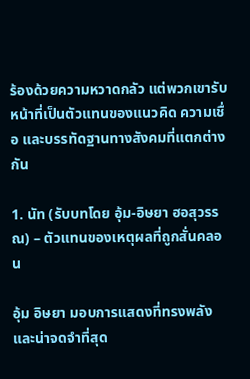ร้องด้วยความหวาดกลัว แต่พวกเขารับหน้าที่เป็นตัวแทนของแนวคิด ความเชื่อ และบรรทัดฐานทางสังคมที่แตกต่างกัน

1. นัท (รับบทโดย อุ้ม-อิษยา ฮอสุวรรณ) – ตัวแทนของเหตุผลที่ถูกสั่นคลอน

อุ้ม อิษยา มอบการแสดงที่ทรงพลังและน่าจดจำที่สุด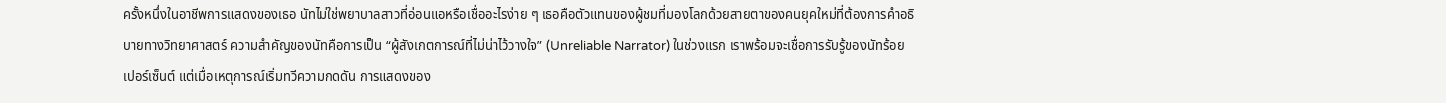ครั้งหนึ่งในอาชีพการแสดงของเธอ นัทไม่ใช่พยาบาลสาวที่อ่อนแอหรือเชื่ออะไรง่าย ๆ เธอคือตัวแทนของผู้ชมที่มองโลกด้วยสายตาของคนยุคใหม่ที่ต้องการคำอธิบายทางวิทยาศาสตร์ ความสำคัญของนัทคือการเป็น “ผู้สังเกตการณ์ที่ไม่น่าไว้วางใจ” (Unreliable Narrator) ในช่วงแรก เราพร้อมจะเชื่อการรับรู้ของนัทร้อยเปอร์เซ็นต์ แต่เมื่อเหตุการณ์เริ่มทวีความกดดัน การแสดงของ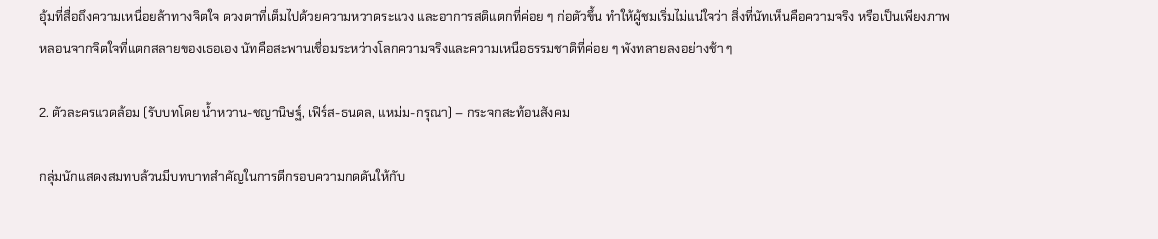อุ้มที่สื่อถึงความเหนื่อยล้าทางจิตใจ ดวงตาที่เต็มไปด้วยความหวาดระแวง และอาการสติแตกที่ค่อย ๆ ก่อตัวขึ้น ทำให้ผู้ชมเริ่มไม่แน่ใจว่า สิ่งที่นัทเห็นคือความจริง หรือเป็นเพียงภาพหลอนจากจิตใจที่แตกสลายของเธอเอง นัทคือสะพานเชื่อมระหว่างโลกความจริงและความเหนือธรรมชาติที่ค่อย ๆ พังทลายลงอย่างช้า ๆ

2. ตัวละครแวดล้อม (รับบทโดย น้ำหวาน-ชญานิษฐ์, เฟิร์ส-ธนดล, แหม่ม-กรุณา) – กระจกสะท้อนสังคม

กลุ่มนักแสดงสมทบล้วนมีบทบาทสำคัญในการตีกรอบความกดดันให้กับ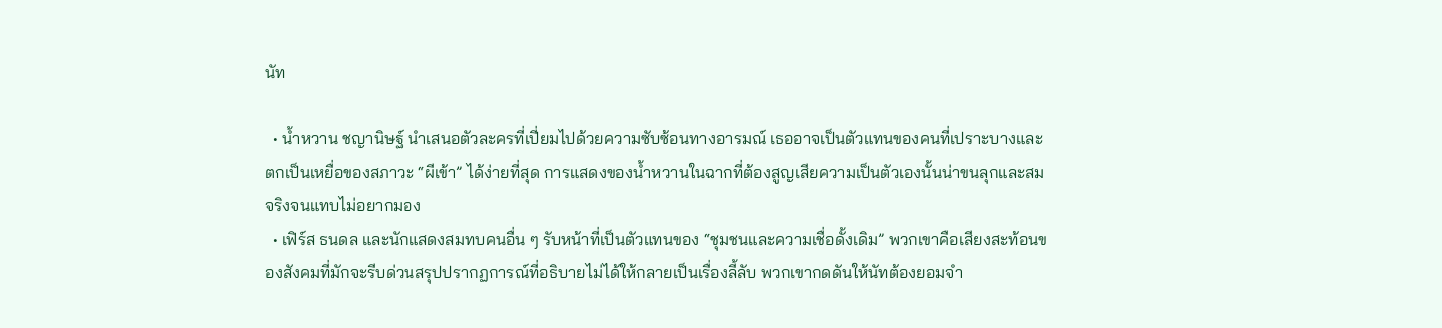นัท

  • น้ำหวาน ชญานิษฐ์ นำเสนอตัวละครที่เปี่ยมไปด้วยความซับซ้อนทางอารมณ์ เธออาจเป็นตัวแทนของคนที่เปราะบางและตกเป็นเหยื่อของสภาวะ “ผีเข้า” ได้ง่ายที่สุด การแสดงของน้ำหวานในฉากที่ต้องสูญเสียความเป็นตัวเองนั้นน่าขนลุกและสมจริงจนแทบไม่อยากมอง
  • เฟิร์ส ธนดล และนักแสดงสมทบคนอื่น ๆ รับหน้าที่เป็นตัวแทนของ “ชุมชนและความเชื่อดั้งเดิม” พวกเขาคือเสียงสะท้อนของสังคมที่มักจะรีบด่วนสรุปปรากฏการณ์ที่อธิบายไม่ได้ให้กลายเป็นเรื่องลี้ลับ พวกเขากดดันให้นัทต้องยอมจำ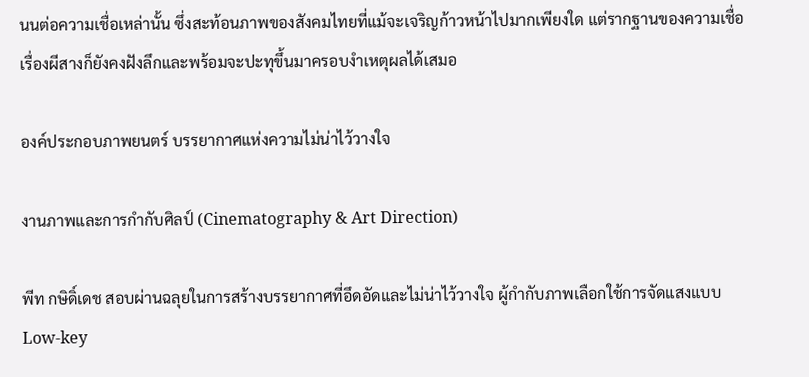นนต่อความเชื่อเหล่านั้น ซึ่งสะท้อนภาพของสังคมไทยที่แม้จะเจริญก้าวหน้าไปมากเพียงใด แต่รากฐานของความเชื่อเรื่องผีสางก็ยังคงฝังลึกและพร้อมจะปะทุขึ้นมาครอบงำเหตุผลได้เสมอ

องค์ประกอบภาพยนตร์ บรรยากาศแห่งความไม่น่าไว้วางใจ

งานภาพและการกำกับศิลป์ (Cinematography & Art Direction)

พีท กษิดิ์เดช สอบผ่านฉลุยในการสร้างบรรยากาศที่อึดอัดและไม่น่าไว้วางใจ ผู้กำกับภาพเลือกใช้การจัดแสงแบบ Low-key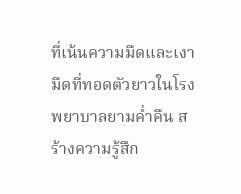ที่เน้นความมืดและเงามืดที่ทอดตัวยาวในโรงพยาบาลยามค่ำคืน สร้างความรู้สึก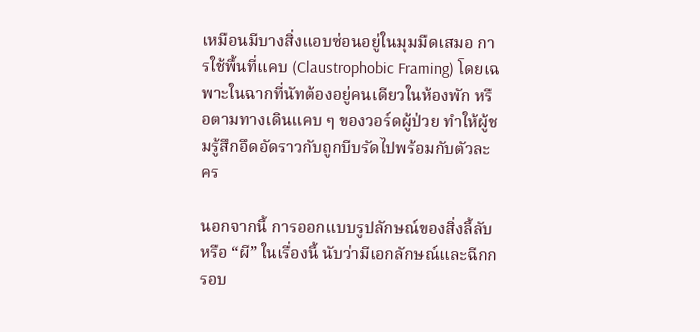เหมือนมีบางสิ่งแอบซ่อนอยู่ในมุมมืดเสมอ การใช้พื้นที่แคบ (Claustrophobic Framing) โดยเฉพาะในฉากที่นัทต้องอยู่คนเดียวในห้องพัก หรือตามทางเดินแคบ ๆ ของวอร์ดผู้ป่วย ทำให้ผู้ชมรู้สึกอึดอัดราวกับถูกบีบรัดไปพร้อมกับตัวละคร

นอกจากนี้ การออกแบบรูปลักษณ์ของสิ่งลี้ลับหรือ “ผี” ในเรื่องนี้ นับว่ามีเอกลักษณ์และฉีกกรอบ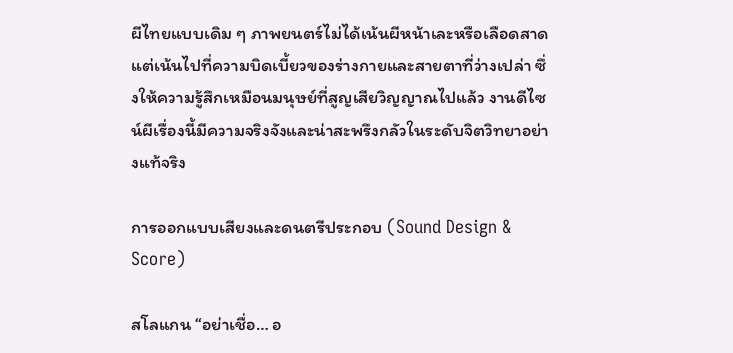ผีไทยแบบเดิม ๆ ภาพยนตร์ไม่ได้เน้นผีหน้าเละหรือเลือดสาด แต่เน้นไปที่ความบิดเบี้ยวของร่างกายและสายตาที่ว่างเปล่า ซึ่งให้ความรู้สึกเหมือนมนุษย์ที่สูญเสียวิญญาณไปแล้ว งานดีไซน์ผีเรื่องนี้มีความจริงจังและน่าสะพรึงกลัวในระดับจิตวิทยาอย่างแท้จริง

การออกแบบเสียงและดนตรีประกอบ (Sound Design & Score)

สโลแกน “อย่าเชื่อ… อ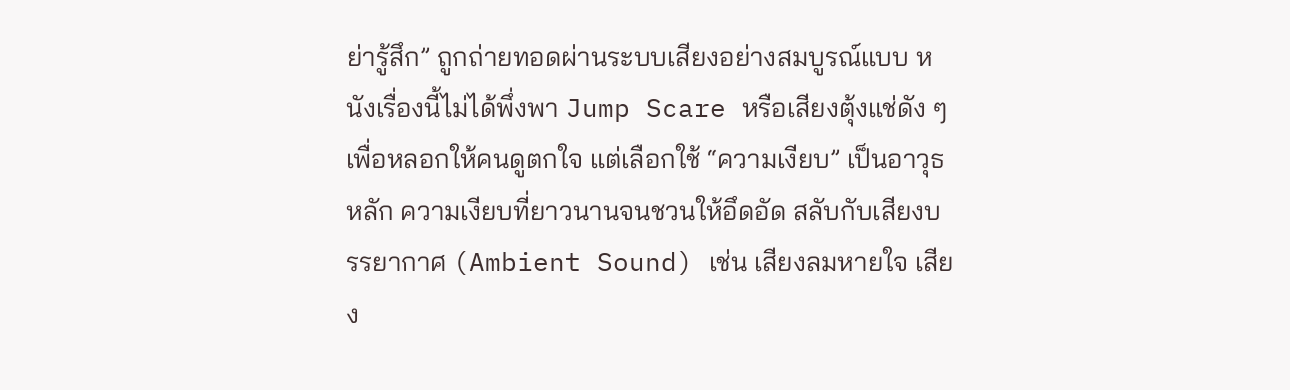ย่ารู้สึก” ถูกถ่ายทอดผ่านระบบเสียงอย่างสมบูรณ์แบบ หนังเรื่องนี้ไม่ได้พึ่งพา Jump Scare หรือเสียงตุ้งแช่ดัง ๆ เพื่อหลอกให้คนดูตกใจ แต่เลือกใช้ “ความเงียบ” เป็นอาวุธหลัก ความเงียบที่ยาวนานจนชวนให้อึดอัด สลับกับเสียงบรรยากาศ (Ambient Sound) เช่น เสียงลมหายใจ เสียง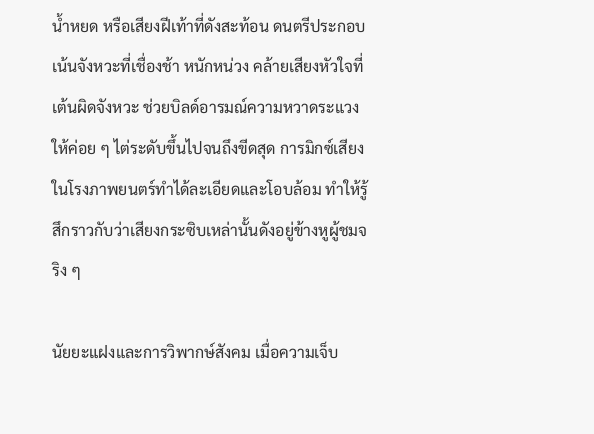น้ำหยด หรือเสียงฝีเท้าที่ดังสะท้อน ดนตรีประกอบเน้นจังหวะที่เชื่องช้า หนักหน่วง คล้ายเสียงหัวใจที่เต้นผิดจังหวะ ช่วยบิลด์อารมณ์ความหวาดระแวงให้ค่อย ๆ ไต่ระดับขึ้นไปจนถึงขีดสุด การมิกซ์เสียงในโรงภาพยนตร์ทำได้ละเอียดและโอบล้อม ทำให้รู้สึกราวกับว่าเสียงกระซิบเหล่านั้นดังอยู่ข้างหูผู้ชมจริง ๆ

นัยยะแฝงและการวิพากษ์สังคม เมื่อความเจ็บ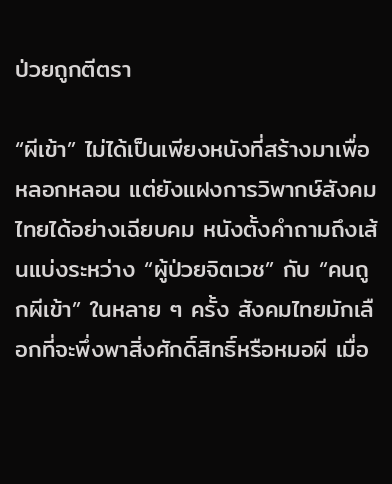ป่วยถูกตีตรา

“ผีเข้า” ไม่ได้เป็นเพียงหนังที่สร้างมาเพื่อหลอกหลอน แต่ยังแฝงการวิพากษ์สังคมไทยได้อย่างเฉียบคม หนังตั้งคำถามถึงเส้นแบ่งระหว่าง “ผู้ป่วยจิตเวช” กับ “คนถูกผีเข้า” ในหลาย ๆ ครั้ง สังคมไทยมักเลือกที่จะพึ่งพาสิ่งศักดิ์สิทธิ์หรือหมอผี เมื่อ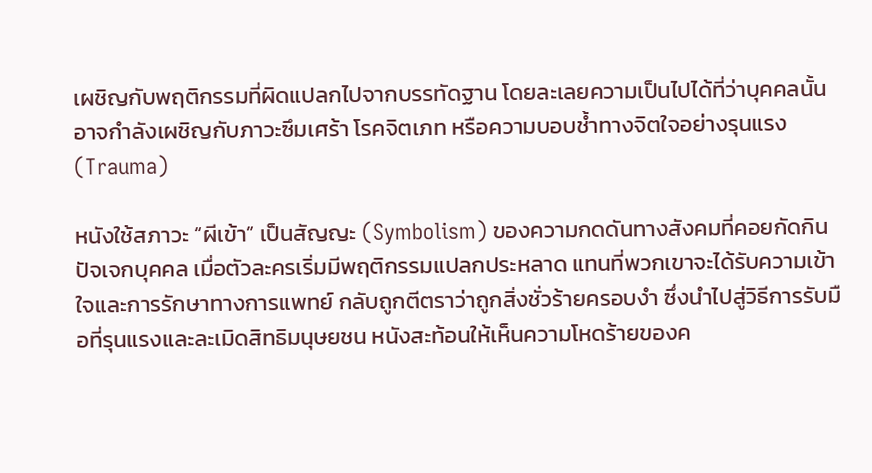เผชิญกับพฤติกรรมที่ผิดแปลกไปจากบรรทัดฐาน โดยละเลยความเป็นไปได้ที่ว่าบุคคลนั้นอาจกำลังเผชิญกับภาวะซึมเศร้า โรคจิตเภท หรือความบอบช้ำทางจิตใจอย่างรุนแรง (Trauma)

หนังใช้สภาวะ “ผีเข้า” เป็นสัญญะ (Symbolism) ของความกดดันทางสังคมที่คอยกัดกินปัจเจกบุคคล เมื่อตัวละครเริ่มมีพฤติกรรมแปลกประหลาด แทนที่พวกเขาจะได้รับความเข้าใจและการรักษาทางการแพทย์ กลับถูกตีตราว่าถูกสิ่งชั่วร้ายครอบงำ ซึ่งนำไปสู่วิธีการรับมือที่รุนแรงและละเมิดสิทธิมนุษยชน หนังสะท้อนให้เห็นความโหดร้ายของค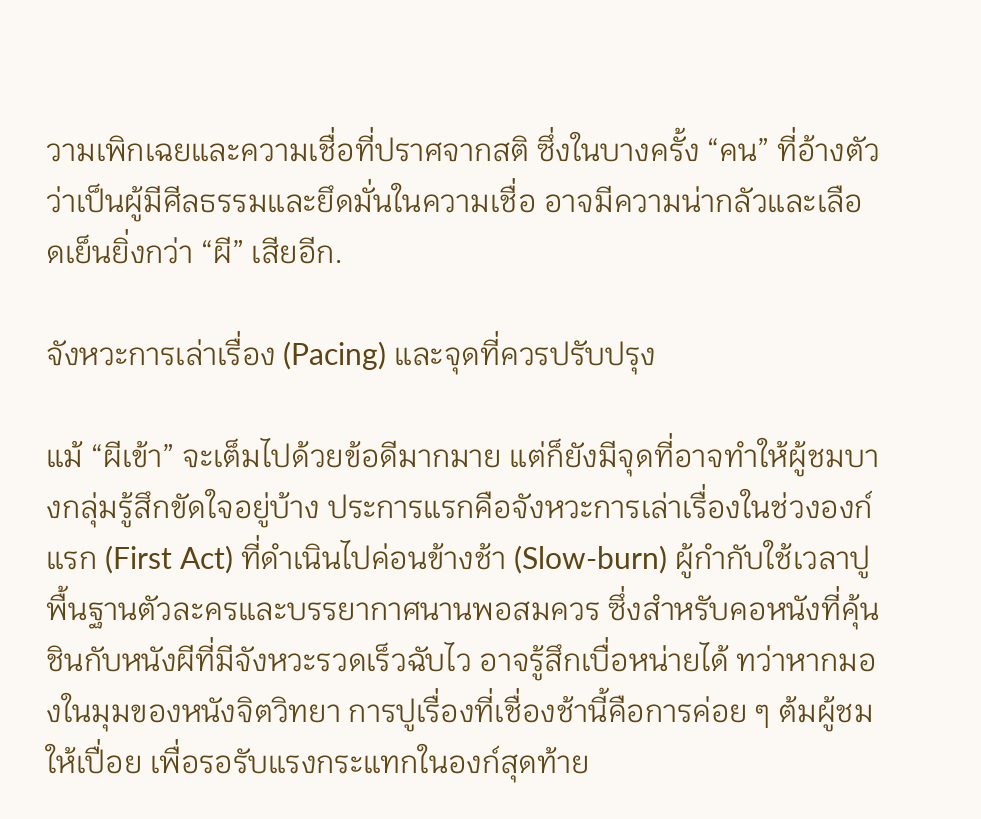วามเพิกเฉยและความเชื่อที่ปราศจากสติ ซึ่งในบางครั้ง “คน” ที่อ้างตัวว่าเป็นผู้มีศีลธรรมและยึดมั่นในความเชื่อ อาจมีความน่ากลัวและเลือดเย็นยิ่งกว่า “ผี” เสียอีก.

จังหวะการเล่าเรื่อง (Pacing) และจุดที่ควรปรับปรุง

แม้ “ผีเข้า” จะเต็มไปด้วยข้อดีมากมาย แต่ก็ยังมีจุดที่อาจทำให้ผู้ชมบางกลุ่มรู้สึกขัดใจอยู่บ้าง ประการแรกคือจังหวะการเล่าเรื่องในช่วงองก์แรก (First Act) ที่ดำเนินไปค่อนข้างช้า (Slow-burn) ผู้กำกับใช้เวลาปูพื้นฐานตัวละครและบรรยากาศนานพอสมควร ซึ่งสำหรับคอหนังที่คุ้นชินกับหนังผีที่มีจังหวะรวดเร็วฉับไว อาจรู้สึกเบื่อหน่ายได้ ทว่าหากมองในมุมของหนังจิตวิทยา การปูเรื่องที่เชื่องช้านี้คือการค่อย ๆ ต้มผู้ชมให้เปื่อย เพื่อรอรับแรงกระแทกในองก์สุดท้าย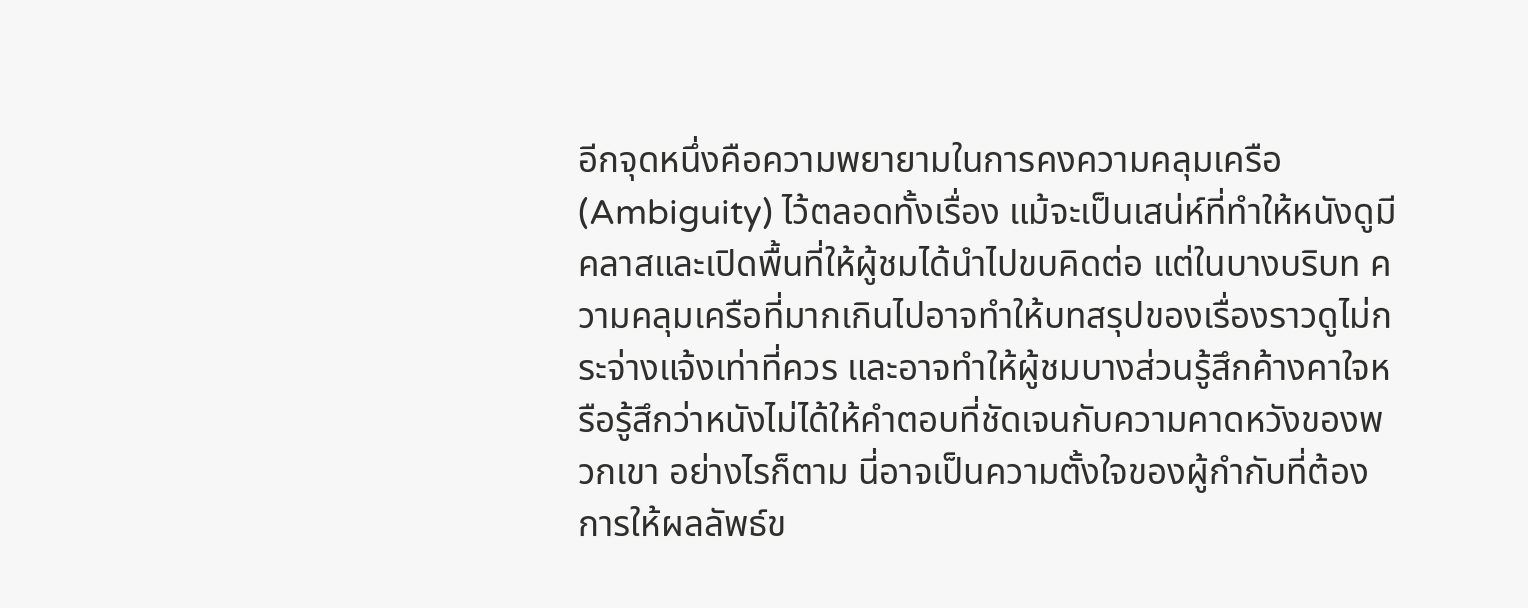อีกจุดหนึ่งคือความพยายามในการคงความคลุมเครือ (Ambiguity) ไว้ตลอดทั้งเรื่อง แม้จะเป็นเสน่ห์ที่ทำให้หนังดูมีคลาสและเปิดพื้นที่ให้ผู้ชมได้นำไปขบคิดต่อ แต่ในบางบริบท ความคลุมเครือที่มากเกินไปอาจทำให้บทสรุปของเรื่องราวดูไม่กระจ่างแจ้งเท่าที่ควร และอาจทำให้ผู้ชมบางส่วนรู้สึกค้างคาใจหรือรู้สึกว่าหนังไม่ได้ให้คำตอบที่ชัดเจนกับความคาดหวังของพวกเขา อย่างไรก็ตาม นี่อาจเป็นความตั้งใจของผู้กำกับที่ต้องการให้ผลลัพธ์ข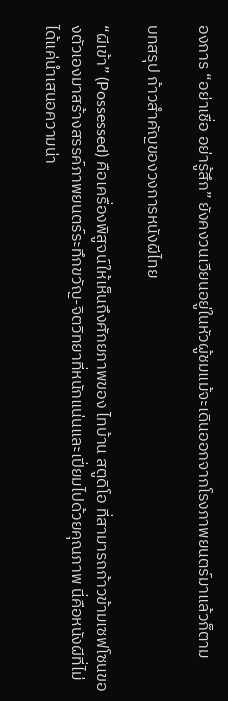องการ “อย่าเชื่อ อย่ารู้สึก” ยังคงวนเวียนอยู่ในหัวผู้ชมแม้จะเดินออกจากโรงภาพยนตร์มาแล้วก็ตาม

บทสรุป ก้าวสำคัญของวงการหนังผีไทย

“ผีเข้า” (Possessed) คือเครื่องพิสูจน์ให้เห็นถึงศักยภาพของ ไทบ้าน สตูดิโอ ที่สามารถก้าวข้ามเซฟโซนของตัวเองมาสร้างสรรค์ภาพยนตร์ระทึกขวัญ-จิตวิทยาที่หนักแน่นและเปี่ยมไปด้วยคุณภาพ นี่คือหนังผีที่ไม่ได้แค่นำเสนอความน่า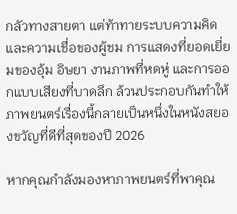กลัวทางสายตา แต่ท้าทายระบบความคิดและความเชื่อของผู้ชม การแสดงที่ยอดเยี่ยมของอุ้ม อิษยา งานภาพที่หดหู่ และการออกแบบเสียงที่บาดลึก ล้วนประกอบกันทำให้ภาพยนตร์เรื่องนี้กลายเป็นหนึ่งในหนังสยองขวัญที่ดีที่สุดของปี 2026

หากคุณกำลังมองหาภาพยนตร์ที่พาคุณ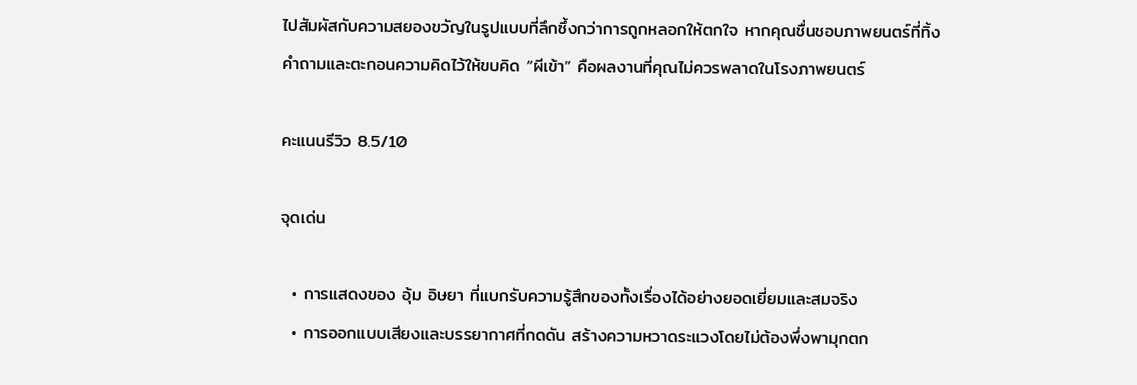ไปสัมผัสกับความสยองขวัญในรูปแบบที่ลึกซึ้งกว่าการถูกหลอกให้ตกใจ หากคุณชื่นชอบภาพยนตร์ที่ทิ้งคำถามและตะกอนความคิดไว้ให้ขบคิด “ผีเข้า” คือผลงานที่คุณไม่ควรพลาดในโรงภาพยนตร์

คะแนนรีวิว 8.5/10

จุดเด่น

  • การแสดงของ อุ้ม อิษยา ที่แบกรับความรู้สึกของทั้งเรื่องได้อย่างยอดเยี่ยมและสมจริง
  • การออกแบบเสียงและบรรยากาศที่กดดัน สร้างความหวาดระแวงโดยไม่ต้องพึ่งพามุกตก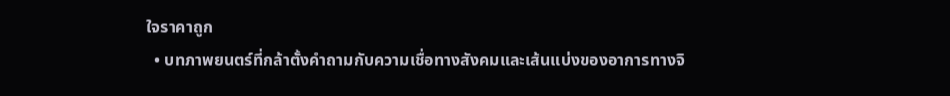ใจราคาถูก
  • บทภาพยนตร์ที่กล้าตั้งคำถามกับความเชื่อทางสังคมและเส้นแบ่งของอาการทางจิ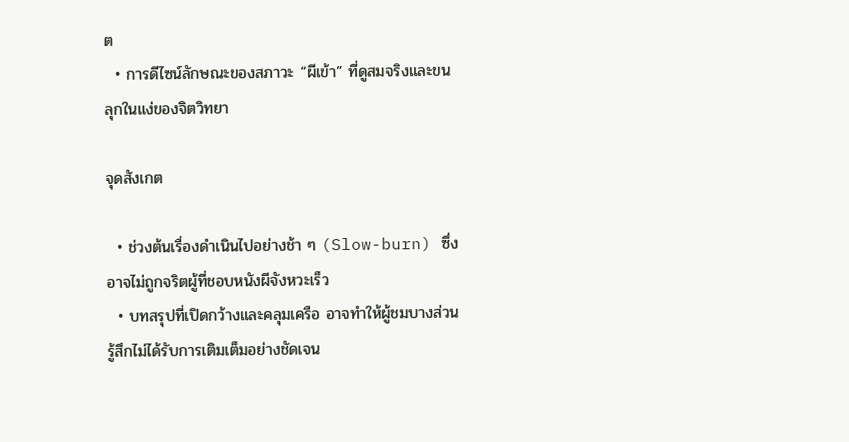ต
  • การดีไซน์ลักษณะของสภาวะ “ผีเข้า” ที่ดูสมจริงและขนลุกในแง่ของจิตวิทยา

จุดสังเกต

  • ช่วงต้นเรื่องดำเนินไปอย่างช้า ๆ (Slow-burn) ซึ่งอาจไม่ถูกจริตผู้ที่ชอบหนังผีจังหวะเร็ว
  • บทสรุปที่เปิดกว้างและคลุมเครือ อาจทำให้ผู้ชมบางส่วนรู้สึกไม่ได้รับการเติมเต็มอย่างชัดเจน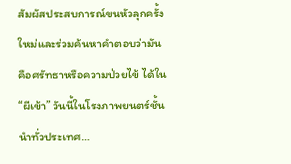สัมผัสประสบการณ์ขนหัวลุกครั้งใหม่และร่วมค้นหาคำตอบว่ามันคือศรัทธาหรือความป่วยไข้ ได้ใน “ผีเข้า” วันนี้ในโรงภาพยนตร์ชั้นนำทั่วประเทศ…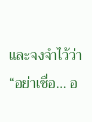และจงจำไว้ว่า “อย่าเชื่อ… อ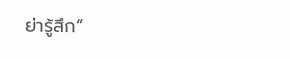ย่ารู้สึก”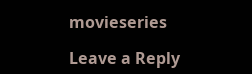movieseries

Leave a Reply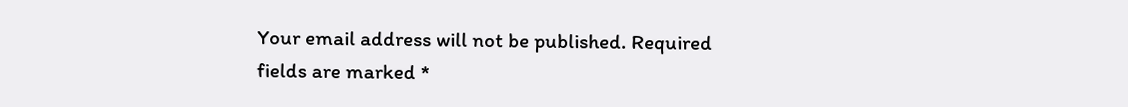Your email address will not be published. Required fields are marked *